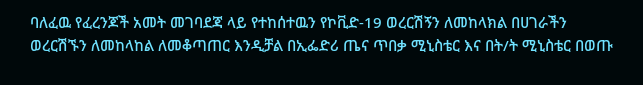ባለፈዉ የፈረንጆች አመት መገባደጃ ላይ የተከሰተዉን የኮቪድ-19 ወረርሽኝን ለመከላክል በሀገራችን ወረርሽኙን ለመከላከል ለመቆጣጠር እንዲቻል በኢፌድሪ ጤና ጥበቃ ሚኒስቴር እና በት/ት ሚኒስቴር በወጡ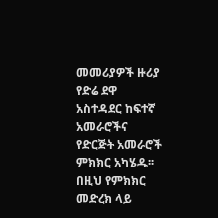መመሪያዎች ዙሪያ የድሬ ደዋ አስተዳደር ከፍተኛ አመራሮችና የድርጅት አመራሮች ምክክር አካሄዱ፡፡
በዚህ የምክክር መድረክ ላይ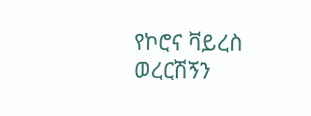የኮሮና ቫይረስ ወረርሽኝን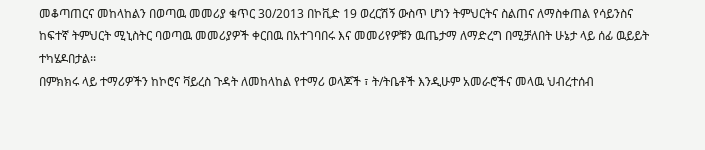መቆጣጠርና መከላከልን በወጣዉ መመሪያ ቁጥር 30/2013 በኮቪድ 19 ወረርሽኝ ውስጥ ሆነን ትምህርትና ስልጠና ለማስቀጠል የሳይንስና ከፍተኛ ትምህርት ሚኒስትር ባወጣዉ መመሪያዎች ቀርበዉ በአተገባበሩ እና መመሪየዎቹን ዉጤታማ ለማድረግ በሚቻለበት ሁኔታ ላይ ሰፊ ዉይይት ተካሄዶበታል፡፡
በምክክሩ ላይ ተማሪዎችን ከኮሮና ቫይረስ ጉዳት ለመከላከል የተማሪ ወላጆች ፣ ት/ትቤቶች እንዲሁም አመራሮችና መላዉ ህብረተሰብ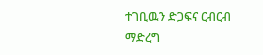ተገቢዉን ድጋፍና ርብርብ ማድረግ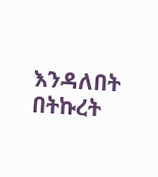እንዳለበት በትኩረት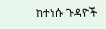ከተነሱ ጉዳዮች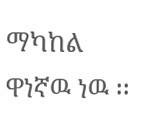ማካከል ዋነኛዉ ነዉ ፡፡